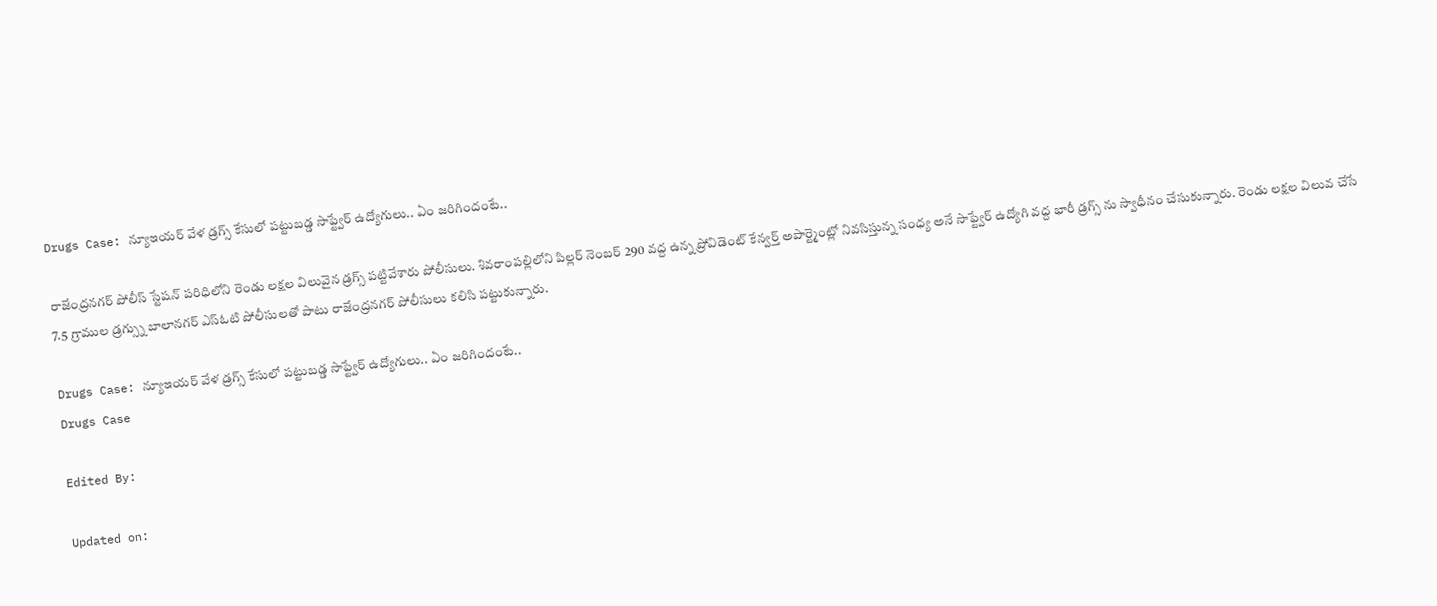Drugs Case: న్యూఇయర్ వేళ డ్రగ్స్ కేసులో పట్టుబడ్డ సాఫ్ట్వేర్ ఉద్యోగులు.. ఏం జరిగిందంటే..

రాజేంద్రనగర్ పోలీస్ స్టేషన్ పరిధిలోని రెండు లక్షల విలువైన డ్రగ్స్ పట్టివేశారు పోలీసులు. శివరాంపల్లిలోని పిల్లర్ నెంబర్ 290 వద్ద ఉన్న ప్రోవిడెంట్ కేన్వర్త్ అపార్ట్మెంట్లో నివసిస్తున్న సంధ్య అనే సాఫ్ట్వేర్ ఉద్యోగి వద్ద భారీ డ్రగ్స్ ను స్వాధీనం చేసుకున్నారు. రెండు లక్షల విలువ చేసే 7.5 గ్రాముల డ్రగ్స్ను బాలానగర్ ఎస్ఓటి పోలీసులతో పాటు రాజేంద్రనగర్ పోలీసులు కలిసి పట్టుకున్నారు.

Drugs Case: న్యూఇయర్ వేళ డ్రగ్స్ కేసులో పట్టుబడ్డ సాఫ్ట్వేర్ ఉద్యోగులు.. ఏం జరిగిందంటే..
Drugs Case

Edited By:

Updated on: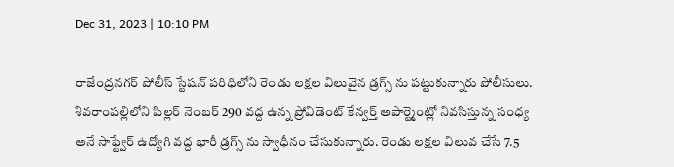Dec 31, 2023 | 10:10 PM

రాజేంద్రనగర్ పోలీస్ స్టేషన్ పరిధిలోని రెండు లక్షల విలువైన డ్రగ్స్ ను పట్టుకున్నారు పోలీసులు. శివరాంపల్లిలోని పిల్లర్ నెంబర్ 290 వద్ద ఉన్న ప్రోవిడెంట్ కేన్వర్త్ అపార్ట్మెంట్లో నివసిస్తున్న సంధ్య అనే సాఫ్ట్వేర్ ఉద్యోగి వద్ద భారీ డ్రగ్స్ ను స్వాధీనం చేసుకున్నారు. రెండు లక్షల విలువ చేసే 7.5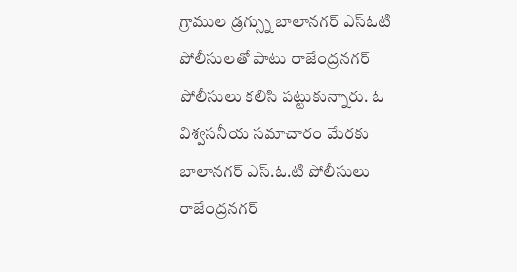గ్రాముల డ్రగ్స్ను బాలానగర్ ఎస్ఓటి పోలీసులతో పాటు రాజేంద్రనగర్ పోలీసులు కలిసి పట్టుకున్నారు. ఓ విశ్వసనీయ సమాచారం మేరకు బాలానగర్ ఎస్.ఓ.టి పోలీసులు రాజేంద్రనగర్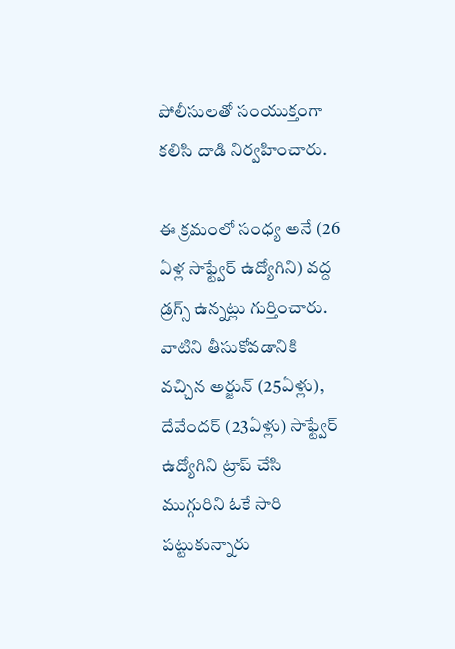పోలీసులతో సంయుక్తంగా కలిసి దాడి నిర్వహించారు.

ఈ క్రమంలో సంధ్య అనే (26 ఏళ్ల సాఫ్ట్వేర్ ఉద్యోగిని) వద్ద డ్రగ్స్ ఉన్నట్లు గుర్తించారు. వాటిని తీసుకోవడానికి వచ్చిన అర్జున్ (25ఏళ్లు), దేవేందర్ (23ఏళ్లు) సాఫ్ట్వేర్ ఉద్యోగిని ట్రాప్ చేసి ముగ్గురిని ఓకే సారి పట్టుకున్నారు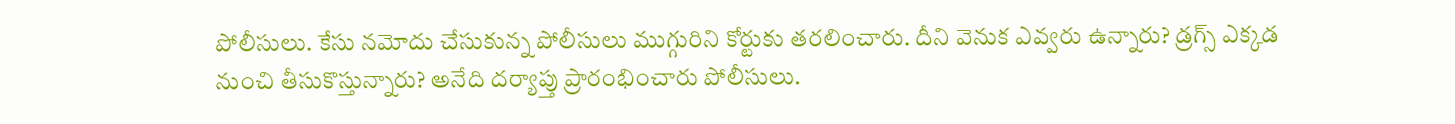పోలీసులు. కేసు నమోదు చేసుకున్న పోలీసులు ముగ్గురిని కోర్టుకు తరలించారు. దీని వెనుక ఎవ్వరు ఉన్నారు? డ్రగ్స్ ఎక్కడ నుంచి తీసుకొస్తున్నారు? అనేది దర్యాప్తు ప్రారంభించారు పోలీసులు.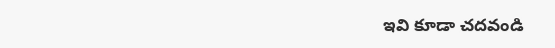ఇవి కూడా చదవండి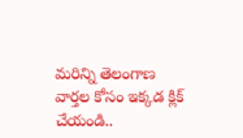మరిన్ని తెలంగాణ వార్తల కోసం ఇక్కడ క్లిక్ చేయండి..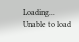Loading...
Unable to load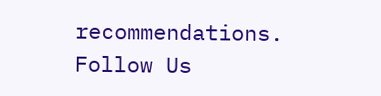recommendations.
Follow Us